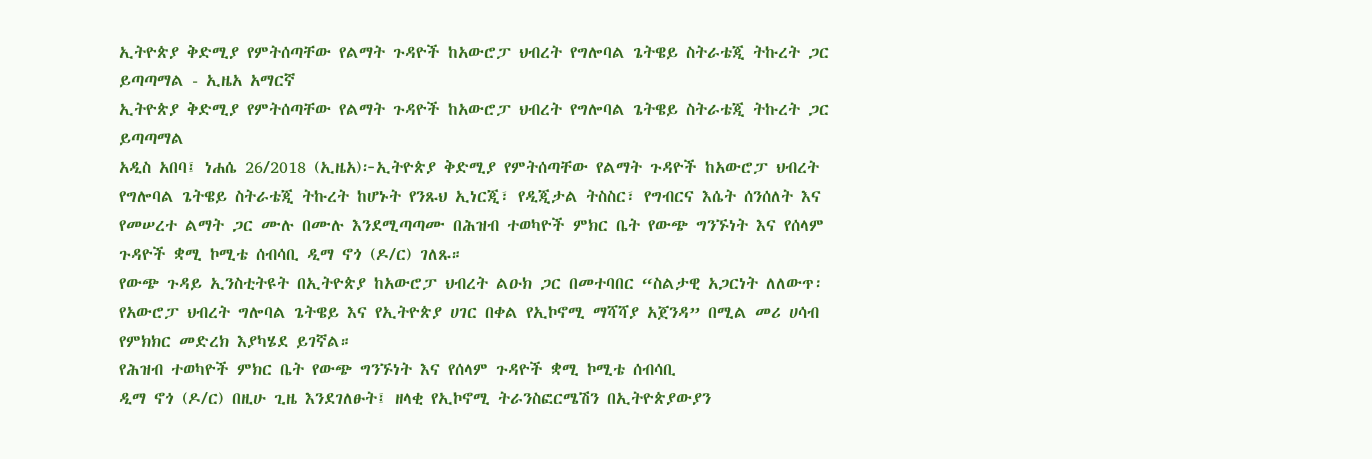ኢትዮጵያ ቅድሚያ የምትሰጣቸው የልማት ጉዳዮች ከአውሮፓ ህብረት የግሎባል ጌትዌይ ስትራቴጂ ትኩረት ጋር ይጣጣማል - ኢዜአ አማርኛ
ኢትዮጵያ ቅድሚያ የምትሰጣቸው የልማት ጉዳዮች ከአውሮፓ ህብረት የግሎባል ጌትዌይ ስትራቴጂ ትኩረት ጋር ይጣጣማል
አዲስ አበባ፤ ነሐሴ 26/2018 (ኢዜአ)፦ኢትዮጵያ ቅድሚያ የምትሰጣቸው የልማት ጉዳዮች ከአውሮፓ ህብረት የግሎባል ጌትዌይ ስትራቴጂ ትኩረት ከሆኑት የንጹህ ኢነርጂ፣ የዲጂታል ትስስር፣ የግብርና እሴት ሰንሰለት እና የመሠረተ ልማት ጋር ሙሉ በሙሉ እንደሚጣጣሙ በሕዝብ ተወካዮች ምክር ቤት የውጭ ግንኙነት እና የሰላም ጉዳዮች ቋሚ ኮሚቴ ሰብሳቢ ዲማ ኖጎ (ዶ/ር) ገለጹ።
የውጭ ጉዳይ ኢንስቲትዩት በኢትዮጵያ ከአውሮፓ ህብረት ልዑክ ጋር በመተባበር “ስልታዊ አጋርነት ለለውጥ፡ የአውሮፓ ህብረት ግሎባል ጌትዌይ እና የኢትዮጵያ ሀገር በቀል የኢኮኖሚ ማሻሻያ አጀንዳ” በሚል መሪ ሀሳብ የምክክር መድረክ እያካሄደ ይገኛል።
የሕዝብ ተወካዮች ምክር ቤት የውጭ ግንኙነት እና የሰላም ጉዳዮች ቋሚ ኮሚቴ ሰብሳቢ
ዲማ ኖጎ (ዶ/ር) በዚሁ ጊዜ እንደገለፁት፤ ዘላቂ የኢኮኖሚ ትራንስፎርሜሽን በኢትዮጵያውያን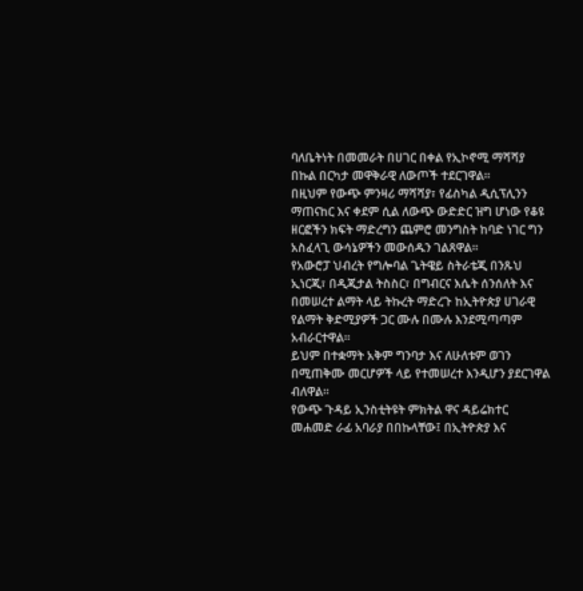ባለቤትነት በመመራት በሀገር በቀል የኢኮኖሚ ማሻሻያ በኩል በርካታ መዋቅራዊ ለውጦች ተደርገዋል።
በዚህም የውጭ ምንዛሪ ማሻሻያ፣ የፊስካል ዲሲፕሊንን ማጠናከር እና ቀደም ሲል ለውጭ ውድድር ዝግ ሆነው የቆዩ ዘርፎችን ክፍት ማድረግን ጨምሮ መንግስት ከባድ ነገር ግን አስፈላጊ ውሳኔዎችን መውሰዱን ገልጸዋል።
የአውሮፓ ህብረት የግሎባል ጌትዌይ ስትራቴጂ በንጹህ ኢነርጂ፣ በዲጂታል ትስስር፣ በግብርና እሴት ሰንሰለት እና በመሠረተ ልማት ላይ ትኩረት ማድረጉ ከኢትዮጵያ ሀገራዊ የልማት ቅድሚያዎች ጋር ሙሉ በሙሉ እንደሚጣጣም አብራርተዋል።
ይህም በተቋማት አቅም ግንባታ እና ለሁለቱም ወገን በሚጠቅሙ መርሆዎች ላይ የተመሠረተ እንዲሆን ያደርገዋል ብለዋል።
የውጭ ጉዳይ ኢንስቲትዩት ምክትል ዋና ዳይሬክተር መሐመድ ራፊ አባራያ በበኩላቸው፤ በኢትዮጵያ እና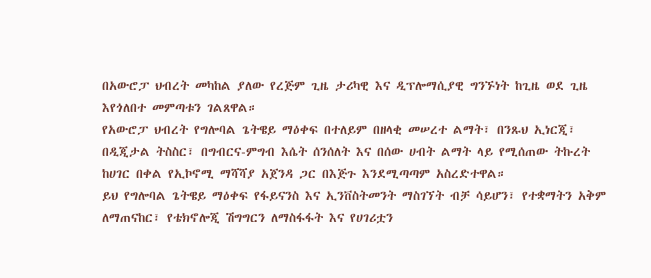በአውሮፓ ህብረት መካከል ያለው የረጅም ጊዜ ታሪካዊ እና ዲፕሎማሲያዊ ግንኙነት ከጊዜ ወደ ጊዜ እየጎለበተ መምጣቱን ገልጸዋል።
የአውሮፓ ህብረት የግሎባል ጌትዌይ ማዕቀፍ በተለይም በዘላቂ መሠረተ ልማት፣ በንጹህ ኢነርጂ፣ በዲጂታል ትስስር፣ በግብርና-ምግብ እሴት ሰንሰለት እና በሰው ሀብት ልማት ላይ የሚሰጠው ትኩረት ከሀገር በቀል የኢኮኖሚ ማሻሻያ አጀንዳ ጋር በእጅጉ እንደሚጣጣም አስረድተዋል።
ይህ የግሎባል ጌትዌይ ማዕቀፍ የፋይናንስ እና ኢንቨስትመንት ማስገኘት ብቻ ሳይሆን፣ የተቋማትን አቅም ለማጠናከር፣ የቴክኖሎጂ ሽግግርን ለማስፋፋት እና የሀገሪቷን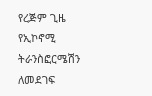የረጅም ጊዜ የኢኮኖሚ ትራንስፎርሜሽን ለመደገፍ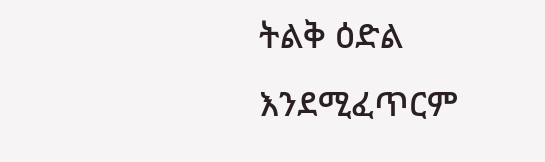ትልቅ ዕድል እንደሚፈጥርም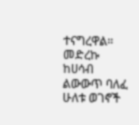ተናግረዋል።
መድረኩ ከሀሳብ ልውውጥ ባለፈ ሁለቱ ወገኖች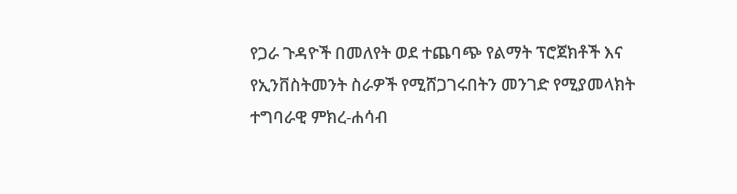የጋራ ጉዳዮች በመለየት ወደ ተጨባጭ የልማት ፕሮጀክቶች እና የኢንቨስትመንት ስራዎች የሚሸጋገሩበትን መንገድ የሚያመላክት ተግባራዊ ምክረ-ሐሳብ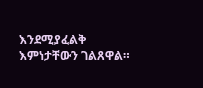እንደሚያፈልቅ እምነታቸውን ገልጸዋል።